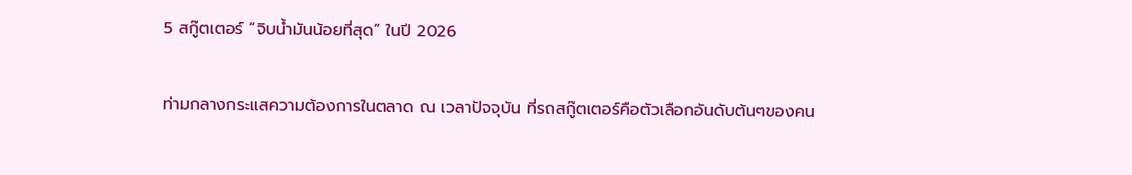5 สกู๊ตเตอร์ “จิบน้ำมันน้อยที่สุด” ในปี 2026

ท่ามกลางกระแสความต้องการในตลาด ณ เวลาปัจจุบัน ที่รถสกู๊ตเตอร์คือตัวเลือกอันดับต้นๆของคน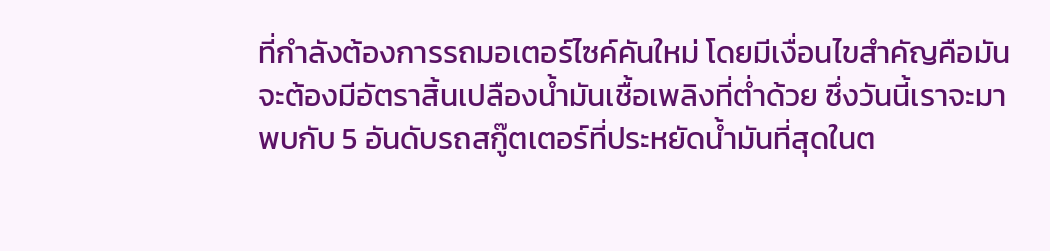ที่กำลังต้องการรถมอเตอร์ไซค์คันใหม่ โดยมีเงื่อนไขสำคัญคือมันจะต้องมีอัตราสิ้นเปลืองน้ำมันเชื้อเพลิงที่ต่ำด้วย ซึ่งวันนี้เราจะมาพบกับ 5 อันดับรถสกู๊ตเตอร์ที่ประหยัดน้ำมันที่สุดในต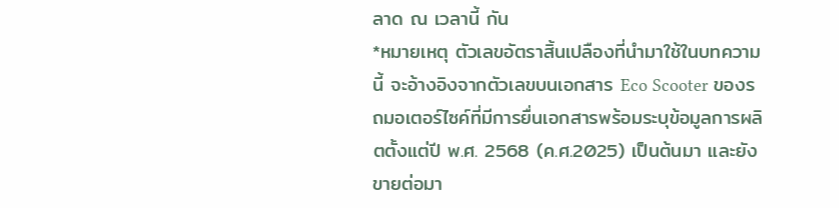ลาด ณ เวลานี้ กัน
*หมายเหตุ ตัวเลขอัตราสิ้นเปลืองที่นำมาใช้ในบทความนี้ จะอ้างอิงจากตัวเลขบนเอกสาร Eco Scooter ของรถมอเตอร์ไซค์ที่มีการยื่นเอกสารพร้อมระบุข้อมูลการผลิตตั้งแต่ปี พ.ศ. 2568 (ค.ศ.2025) เป็นต้นมา และยังขายต่อมา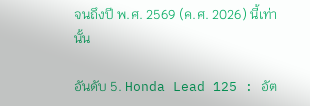จนถึงปี พ.ศ. 2569 (ค.ศ. 2026) นี้เท่านั้น

อันดับ 5. Honda Lead 125 : อัต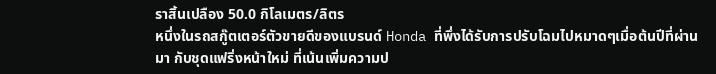ราสิ้นเปลือง 50.0 กิโลเมตร/ลิตร
หนึ่งในรถสกู๊ตเตอร์ตัวขายดีของแบรนด์ Honda ที่พึ่งได้รับการปรับโฉมไปหมาดๆเมื่อต้นปีที่ผ่านมา กับชุดแฟริ่งหน้าใหม่ ที่เน้นเพิ่มความป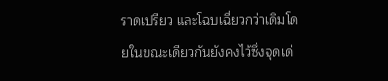ราดเปรียว และโฉบเฉี่ยวกว่าเดิมโดยในขณะเดียวกันยังคงไว้ซึ่งจุดเด่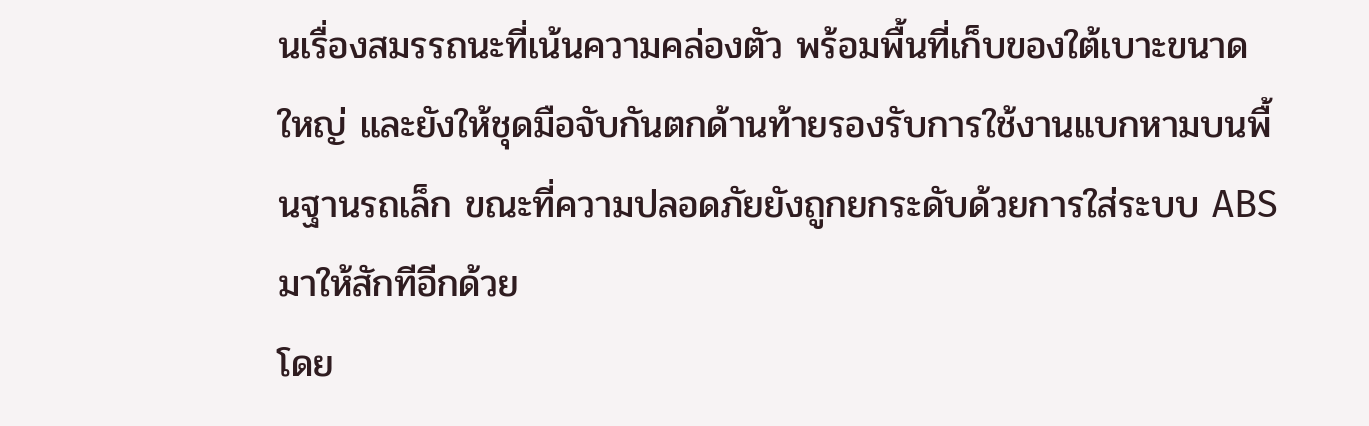นเรื่องสมรรถนะที่เน้นความคล่องตัว พร้อมพื้นที่เก็บของใต้เบาะขนาดใหญ่ และยังให้ชุดมือจับกันตกด้านท้ายรองรับการใช้งานแบกหามบนพื้นฐานรถเล็ก ขณะที่ความปลอดภัยยังถูกยกระดับด้วยการใส่ระบบ ABS มาให้สักทีอีกด้วย
โดย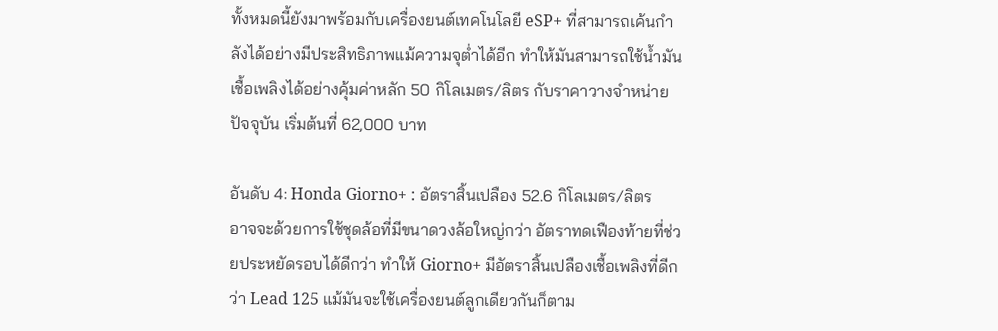ทั้งหมดนี้ยังมาพร้อมกับเครื่องยนต์เทคโนโลยี eSP+ ที่สามารถเค้นกำลังได้อย่างมีประสิทธิภาพแม้ความจุต่ำได้อีก ทำให้มันสามารถใช้น้ำมันเชื้อเพลิงได้อย่างคุ้มค่าหลัก 50 กิโลเมตร/ลิตร กับราคาวางจำหน่ายปัจจุบัน เริ่มต้นที่ 62,000 บาท

อันดับ 4: Honda Giorno+ : อัตราสิ้นเปลือง 52.6 กิโลเมตร/ลิตร
อาจจะด้วยการใช้ชุดล้อที่มีขนาดวงล้อใหญ่กว่า อัตราทดเฟืองท้ายที่ช่วยประหยัดรอบได้ดีกว่า ทำให้ Giorno+ มีอัตราสิ้นเปลืองเชื้อเพลิงที่ดีกว่า Lead 125 แม้มันจะใช้เครื่องยนต์ลูกเดียวกันก็ตาม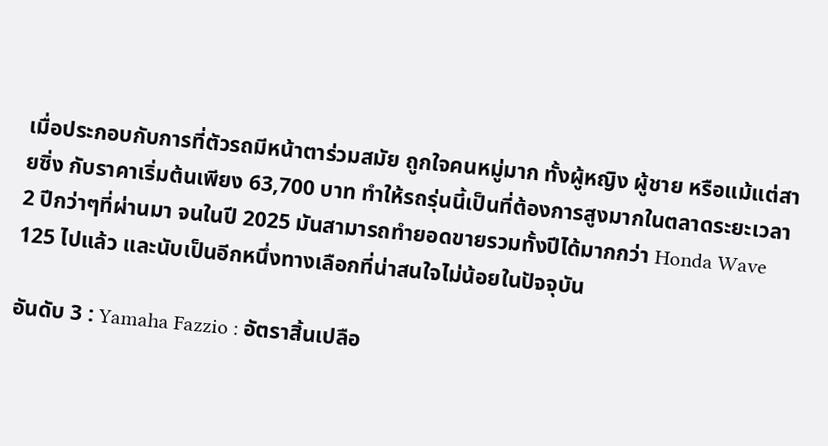เมื่อประกอบกับการที่ตัวรถมีหน้าตาร่วมสมัย ถูกใจคนหมู่มาก ทั้งผู้หญิง ผู้ชาย หรือแม้แต่สายซิ่ง กับราคาเริ่มต้นเพียง 63,700 บาท ทำให้รถรุ่นนี้เป็นที่ต้องการสูงมากในตลาดระยะเวลา 2 ปีกว่าๆที่ผ่านมา จนในปี 2025 มันสามารถทำยอดขายรวมทั้งปีได้มากกว่า Honda Wave 125 ไปแล้ว และนับเป็นอีกหนึ่งทางเลือกที่น่าสนใจไม่น้อยในปัจจุบัน

อันดับ 3 : Yamaha Fazzio : อัตราสิ้นเปลือ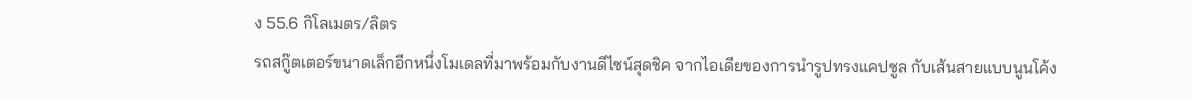ง 55.6 กิโลเมตร/ลิตร
รถสกู๊ตเตอร์ขนาดเล็กอีกหนึ่งโมเดลที่มาพร้อมกับงานดีไซน์สุดชิค จากไอเดียของการนำรูปทรงแคปซูล กับเส้นสายแบบนูนโค้ง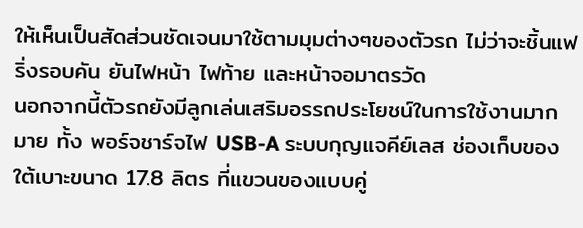ให้เห็นเป็นสัดส่วนชัดเจนมาใช้ตามมุมต่างๆของตัวรถ ไม่ว่าจะชิ้นแฟริ่งรอบคัน ยันไฟหน้า ไฟท้าย และหน้าจอมาตรวัด
นอกจากนี้ตัวรถยังมีลูกเล่นเสริมอรรถประโยชน์ในการใช้งานมากมาย ทั้ง พอร์จชาร์จไฟ USB-A ระบบกุญแจคีย์เลส ช่องเก็บของใต้เบาะขนาด 17.8 ลิตร ที่แขวนของแบบคู่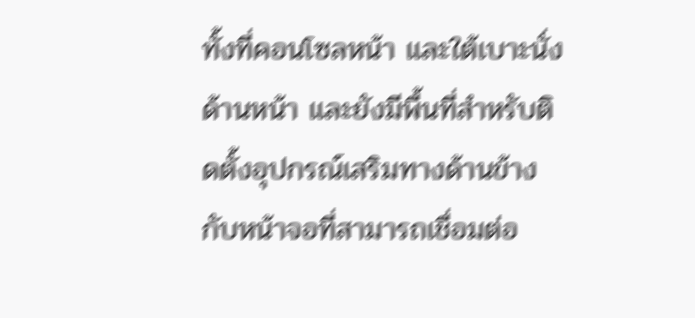ทั้งที่คอนโซลหน้า และใต้เบาะนั่งด้านหน้า และยังมีพื้นที่สำหรับติดตั้งอุปกรณ์เสริมทางด้านข้าง กับหน้าจอที่สามารถเชื่อมต่อ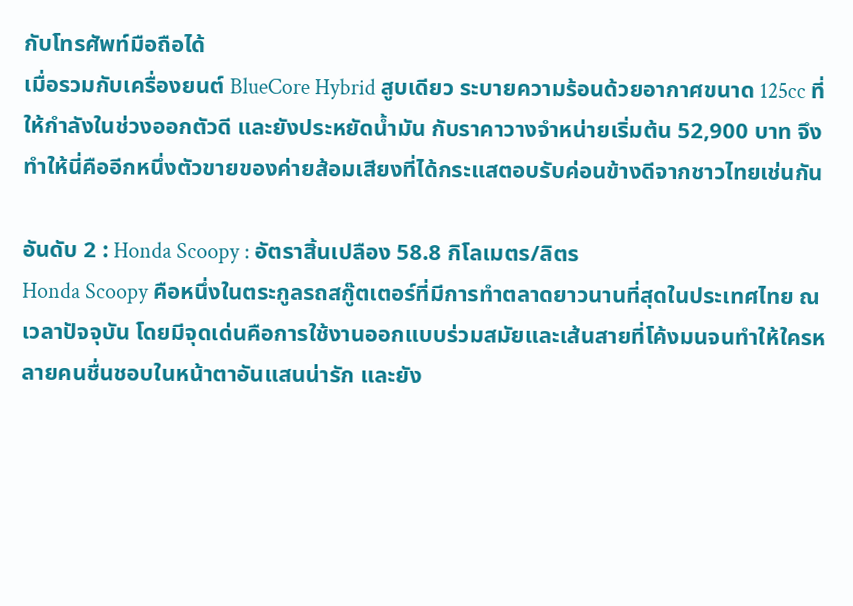กับโทรศัพท์มือถือได้
เมื่อรวมกับเครื่องยนต์ BlueCore Hybrid สูบเดียว ระบายความร้อนด้วยอากาศขนาด 125cc ที่ให้กำลังในช่วงออกตัวดี และยังประหยัดน้ำมัน กับราคาวางจำหน่ายเริ่มต้น 52,900 บาท จึงทำให้นี่คืออีกหนึ่งตัวขายของค่ายส้อมเสียงที่ได้กระแสตอบรับค่อนข้างดีจากชาวไทยเช่นกัน

อันดับ 2 : Honda Scoopy : อัตราสิ้นเปลือง 58.8 กิโลเมตร/ลิตร
Honda Scoopy คือหนึ่งในตระกูลรถสกู๊ตเตอร์ที่มีการทำตลาดยาวนานที่สุดในประเทศไทย ณ เวลาปัจจุบัน โดยมีจุดเด่นคือการใช้งานออกแบบร่วมสมัยและเส้นสายที่โค้งมนจนทำให้ใครหลายคนชื่นชอบในหน้าตาอันแสนน่ารัก และยัง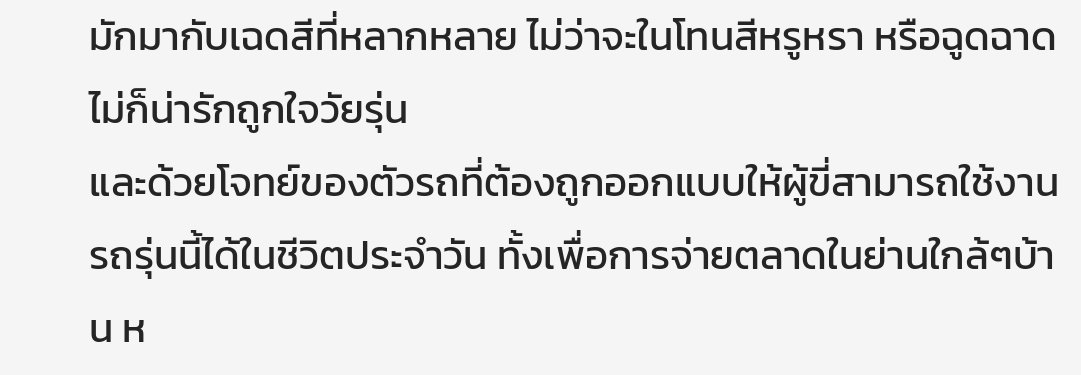มักมากับเฉดสีที่หลากหลาย ไม่ว่าจะในโทนสีหรูหรา หรือฉูดฉาด ไม่ก็น่ารักถูกใจวัยรุ่น
และด้วยโจทย์ของตัวรถที่ต้องถูกออกแบบให้ผู้ขี่สามารถใช้งานรถรุ่นนี้ได้ในชีวิตประจำวัน ทั้งเพื่อการจ่ายตลาดในย่านใกล้ๆบ้าน ห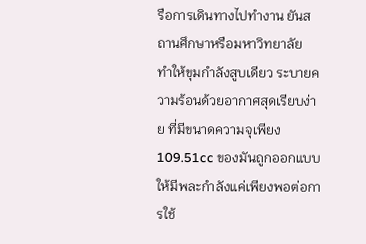รือการเดินทางไปทำงาน ยันสถานศึกษาหรือมหาวิทยาลัย
ทำให้ขุมกำลังสูบเดียว ระบายความร้อนด้วยอากาศสุดเรียบง่าย ที่มีขนาดความจุเพียง 109.51cc ของมันถูกออกแบบให้มีพละกำลังแค่เพียงพอต่อการใช้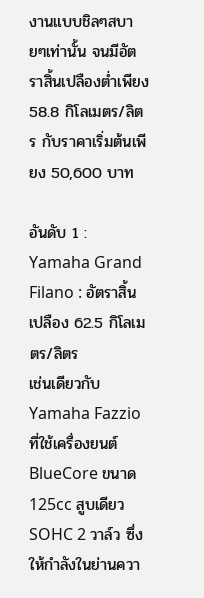งานแบบชิลๆสบายๆเท่านั้น จนมีอัตราสิ้นเปลืองต่ำเพียง 58.8 กิโลเมตร/ลิตร กับราคาเริ่มต้นเพียง 50,600 บาท

อันดับ 1 : Yamaha Grand Filano : อัตราสิ้นเปลือง 62.5 กิโลเมตร/ลิตร
เช่นเดียวกับ Yamaha Fazzio ที่ใช้เครื่องยนต์ BlueCore ขนาด 125cc สูบเดียว SOHC 2 วาล์ว ซึ่งให้กำลังในย่านควา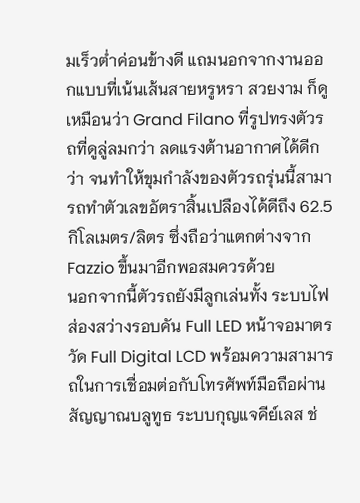มเร็วต่ำค่อนข้างดี แถมนอกจากงานออกแบบที่เน้นเส้นสายหรูหรา สวยงาม ก็ดูเหมือนว่า Grand Filano ที่รูปทรงตัวรถที่ดูลู่ลมกว่า ลดแรงต้านอากาศได้ดีกว่า จนทำให้ขุมกำลังของตัวรถรุ่นนี้สามารถทำตัวเลขอัตราสิ้นเปลืองได้ดีถึง 62.5 กิโลเมตร/ลิตร ซึ่งถือว่าแตกต่างจาก Fazzio ขึ้นมาอีกพอสมควรด้วย
นอกจากนี้ตัวรถยังมีลูกเล่นทั้ง ระบบไฟส่องสว่างรอบคัน Full LED หน้าจอมาตรวัด Full Digital LCD พร้อมความสามารถในการเชื่อมต่อกับโทรศัพท์มือถือผ่านสัญญาณบลูทูธ ระบบกุญแจคีย์เลส ช่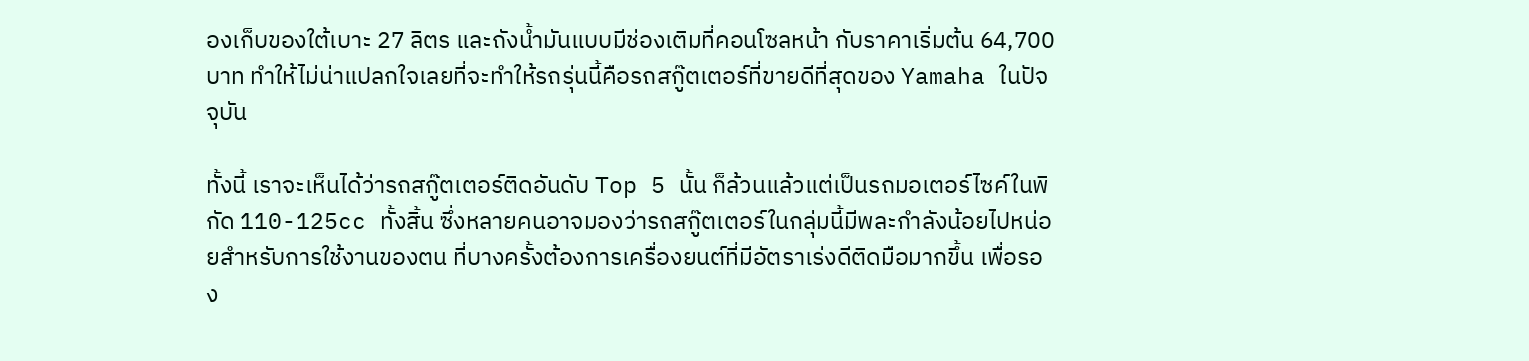องเก็บของใต้เบาะ 27 ลิตร และถังน้ำมันแบบมีช่องเติมที่คอนโซลหน้า กับราคาเริ่มต้น 64,700 บาท ทำให้ไม่น่าแปลกใจเลยที่จะทำให้รถรุ่นนี้คือรถสกู๊ตเตอร์ที่ขายดีที่สุดของ Yamaha ในปัจจุบัน

ทั้งนี้ เราจะเห็นได้ว่ารถสกู๊ตเตอร์ติดอันดับ Top 5 นั้น ก็ล้วนแล้วแต่เป็นรถมอเตอร์ไซค์ในพิกัด 110-125cc ทั้งสิ้น ซึ่งหลายคนอาจมองว่ารถสกู๊ตเตอร์ในกลุ่มนี้มีพละกำลังน้อยไปหน่อยสำหรับการใช้งานของตน ที่บางครั้งต้องการเครื่องยนต์ที่มีอัตราเร่งดีติดมือมากขึ้น เพื่อรอง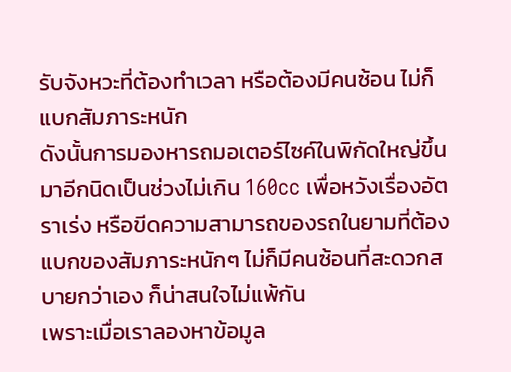รับจังหวะที่ต้องทำเวลา หรือต้องมีคนซ้อน ไม่ก็แบกสัมภาระหนัก
ดังนั้นการมองหารถมอเตอร์ไซค์ในพิกัดใหญ่ขึ้นมาอีกนิดเป็นช่วงไม่เกิน 160cc เพื่อหวังเรื่องอัตราเร่ง หรือขีดความสามารถของรถในยามที่ต้องแบกของสัมภาระหนักๆ ไม่ก็มีคนซ้อนที่สะดวกสบายกว่าเอง ก็น่าสนใจไม่แพ้กัน
เพราะเมื่อเราลองหาข้อมูล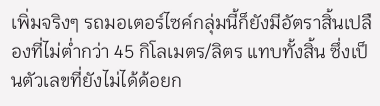เพิ่มจริงๆ รถมอเตอร์ไซค์กลุ่มนี้ก็ยังมีอัตราสิ้นเปลืองที่ไม่ต่ำกว่า 45 กิโลเมตร/ลิตร แทบทั้งสิ้น ซึ่งเป็นตัวเลขที่ยังไม่ได้ด้อยก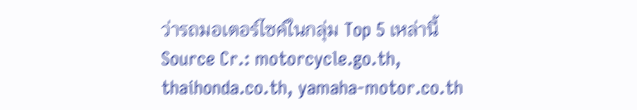ว่ารถมอเตอร์ไซค์ในกลุ่ม Top 5 เหล่านี้
Source Cr.: motorcycle.go.th, thaihonda.co.th, yamaha-motor.co.th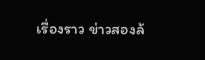เรื่องราว ข่าวสองล้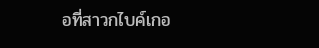อที่สาวกไบค์เกอ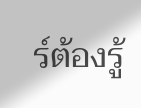ร์ต้องรู้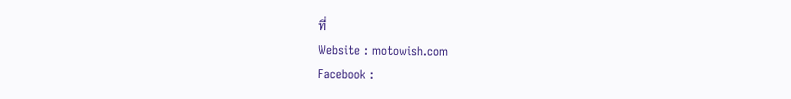ที่
Website : motowish.com
Facebook :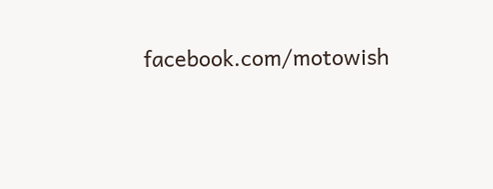facebook.com/motowish